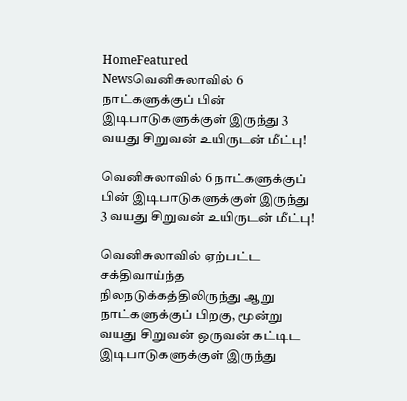HomeFeatured Newsவெனிசுலாவில் 6 நாட்களுக்குப் பின் இடிபாடுகளுக்குள் இருந்து 3 வயது சிறுவன் உயிருடன் மீட்பு!

வெனிசுலாவில் 6 நாட்களுக்குப் பின் இடிபாடுகளுக்குள் இருந்து 3 வயது சிறுவன் உயிருடன் மீட்பு!

வெனிசுலாவில் ஏற்பட்ட சக்திவாய்ந்த நிலநடுக்கத்திலிருந்து ஆறு நாட்களுக்குப் பிறகு, மூன்று வயது சிறுவன் ஒருவன் கட்டிட இடிபாடுகளுக்குள் இருந்து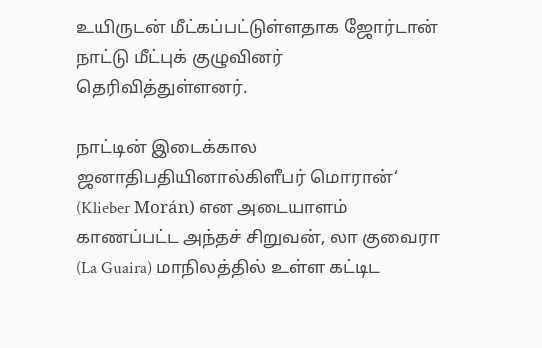உயிருடன் மீட்கப்பட்டுள்ளதாக ஜோர்டான் நாட்டு மீட்புக் குழுவினர் தெரிவித்துள்ளனர்.

நாட்டின் இடைக்கால ஜனாதிபதியினால்கிளீபர் மொரான்‘ (Klieber Morán) என அடையாளம் காணப்பட்ட அந்தச் சிறுவன், லா குவைரா (La Guaira) மாநிலத்தில் உள்ள கட்டிட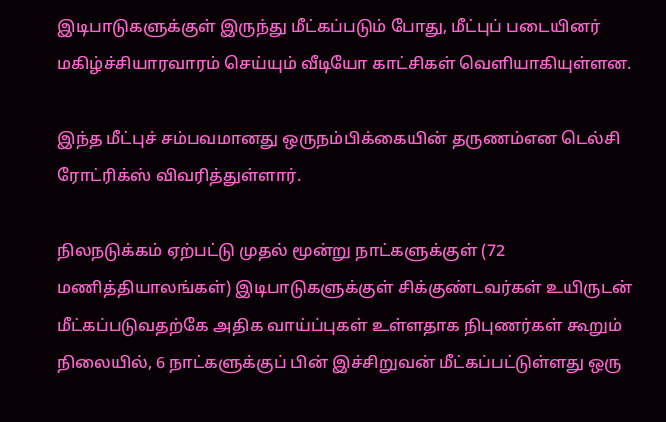இடிபாடுகளுக்குள் இருந்து மீட்கப்படும் போது, மீட்புப் படையினர் மகிழ்ச்சியாரவாரம் செய்யும் வீடியோ காட்சிகள் வெளியாகியுள்ளன.

இந்த மீட்புச் சம்பவமானது ஒருநம்பிக்கையின் தருணம்என டெல்சி ரோட்ரிக்ஸ் விவரித்துள்ளார்.

நிலநடுக்கம் ஏற்பட்டு முதல் மூன்று நாட்களுக்குள் (72 மணித்தியாலங்கள்) இடிபாடுகளுக்குள் சிக்குண்டவர்கள் உயிருடன் மீட்கப்படுவதற்கே அதிக வாய்ப்புகள் உள்ளதாக நிபுணர்கள் கூறும் நிலையில், 6 நாட்களுக்குப் பின் இச்சிறுவன் மீட்கப்பட்டுள்ளது ஒரு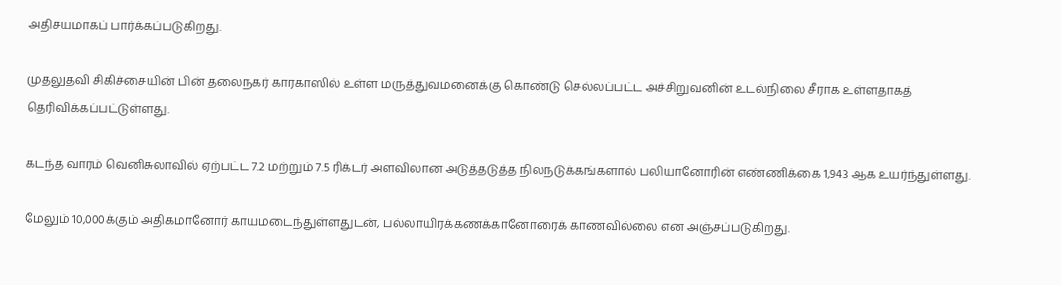அதிசயமாகப் பார்க்கப்படுகிறது.

முதலுதவி சிகிச்சையின் பின் தலைநகர் காரகாஸில் உள்ள மருத்துவமனைக்கு கொண்டு செல்லப்பட்ட அச்சிறுவனின் உடல்நிலை சீராக உள்ளதாகத் தெரிவிக்கப்பட்டுள்ளது.

கடந்த வாரம் வெனிசுலாவில் ஏற்பட்ட 7.2 மற்றும் 7.5 ரிக்டர் அளவிலான அடுத்தடுத்த நிலநடுக்கங்களால் பலியானோரின் எண்ணிக்கை 1,943 ஆக உயர்ந்துள்ளது.

மேலும் 10,000க்கும் அதிகமானோர் காயமடைந்துள்ளதுடன், பல்லாயிரக்கணக்கானோரைக் காணவில்லை என அஞ்சப்படுகிறது.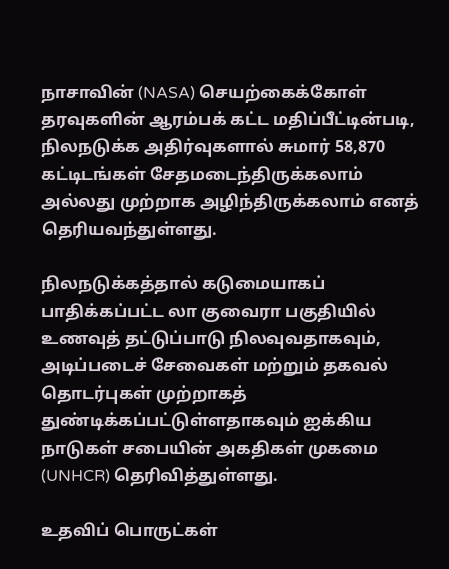நாசாவின் (NASA) செயற்கைக்கோள் தரவுகளின் ஆரம்பக் கட்ட மதிப்பீட்டின்படி, நிலநடுக்க அதிர்வுகளால் சுமார் 58,870 கட்டிடங்கள் சேதமடைந்திருக்கலாம் அல்லது முற்றாக அழிந்திருக்கலாம் எனத் தெரியவந்துள்ளது.

நிலநடுக்கத்தால் கடுமையாகப் பாதிக்கப்பட்ட லா குவைரா பகுதியில் உணவுத் தட்டுப்பாடு நிலவுவதாகவும், அடிப்படைச் சேவைகள் மற்றும் தகவல் தொடர்புகள் முற்றாகத் துண்டிக்கப்பட்டுள்ளதாகவும் ஐக்கிய நாடுகள் சபையின் அகதிகள் முகமை (UNHCR) தெரிவித்துள்ளது.

உதவிப் பொருட்கள்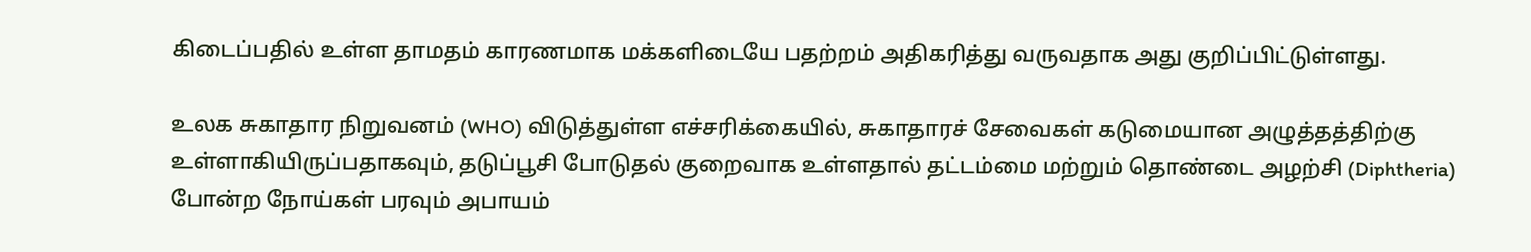கிடைப்பதில் உள்ள தாமதம் காரணமாக மக்களிடையே பதற்றம் அதிகரித்து வருவதாக அது குறிப்பிட்டுள்ளது.

உலக சுகாதார நிறுவனம் (WHO) விடுத்துள்ள எச்சரிக்கையில், சுகாதாரச் சேவைகள் கடுமையான அழுத்தத்திற்கு உள்ளாகியிருப்பதாகவும், தடுப்பூசி போடுதல் குறைவாக உள்ளதால் தட்டம்மை மற்றும் தொண்டை அழற்சி (Diphtheria) போன்ற நோய்கள் பரவும் அபாயம்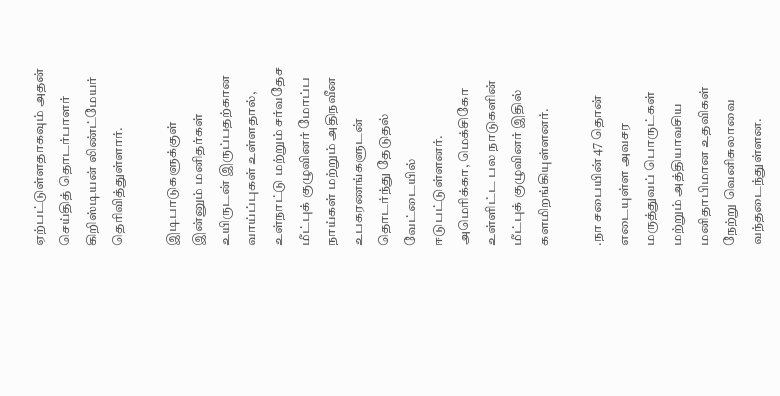ஏற்பட்டுள்ளதாகவும் அதன் செய்தித் தொடர்பாளர் கிறிஸ்டியன் லிண்ட்மேயர் தெரிவித்துள்ளார்.

இடிபாடுகளுக்குள் இன்னும் மனிதர்கள் உயிருடன் இருப்பதற்கான வாய்ப்புகள் உள்ளதால், உள்நாட்டு மற்றும் சர்வதேச மீட்புக் குழுவினர் மோப்ப நாய்கள் மற்றும் அதிநவீன உபகரணங்களுடன் தொடர்ந்து தேடுதல் வேட்டையில் ஈடுபட்டுள்ளனர். அமெரிக்கா, மெக்சிகோ உள்ளிட்ட பல நாடுகளின் மீட்புக் குழுவினர் இதில் களமிறங்கியுள்ளனர்.

.நா சபையின் 47 தொன் எடையுள்ள அவசர மருத்துவப் பொருட்கள் மற்றும் அத்தியாவசிய மனிதாபிமான உதவிகள் நேற்று வெனிசுலாவை வந்தடைந்துள்ளன.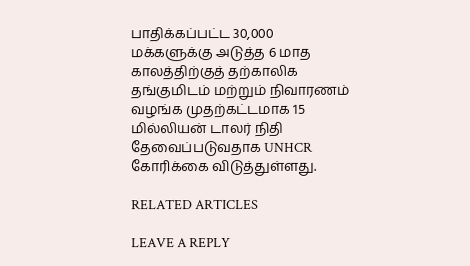பாதிக்கப்பட்ட 30,000 மக்களுக்கு அடுத்த 6 மாத காலத்திற்குத் தற்காலிக தங்குமிடம் மற்றும் நிவாரணம் வழங்க முதற்கட்டமாக 15 மில்லியன் டாலர் நிதி தேவைப்படுவதாக UNHCR கோரிக்கை விடுத்துள்ளது.

RELATED ARTICLES

LEAVE A REPLY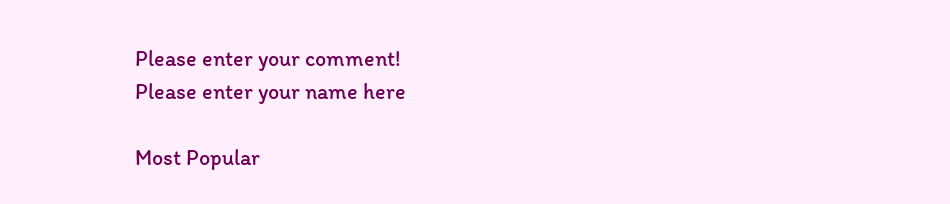Please enter your comment!
Please enter your name here

Most Popular